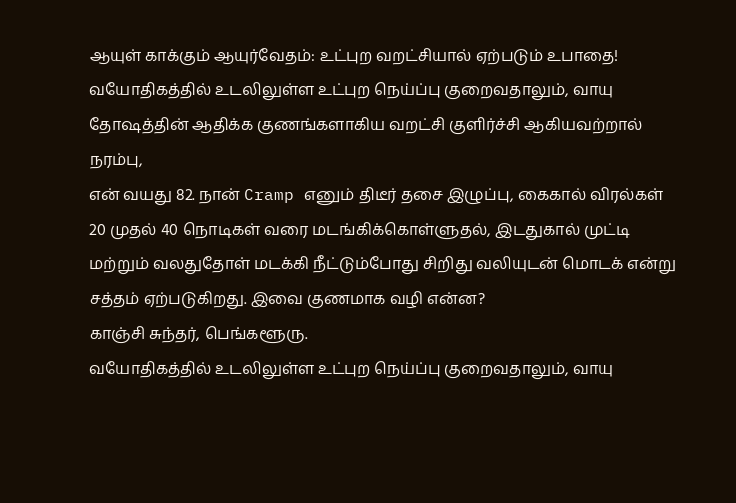ஆயுள் காக்கும் ஆயுர்வேதம்: உட்புற வறட்சியால் ஏற்படும் உபாதை!
வயோதிகத்தில் உடலிலுள்ள உட்புற நெய்ப்பு குறைவதாலும், வாயு தோஷத்தின் ஆதிக்க குணங்களாகிய வறட்சி குளிர்ச்சி ஆகியவற்றால் நரம்பு,
என் வயது 82. நான் Cramp எனும் திடீர் தசை இழுப்பு, கைகால் விரல்கள் 20 முதல் 40 நொடிகள் வரை மடங்கிக்கொள்ளுதல், இடதுகால் முட்டி மற்றும் வலதுதோள் மடக்கி நீட்டும்போது சிறிது வலியுடன் மொடக் என்று சத்தம் ஏற்படுகிறது. இவை குணமாக வழி என்ன?
காஞ்சி சுந்தர், பெங்களூரு.
வயோதிகத்தில் உடலிலுள்ள உட்புற நெய்ப்பு குறைவதாலும், வாயு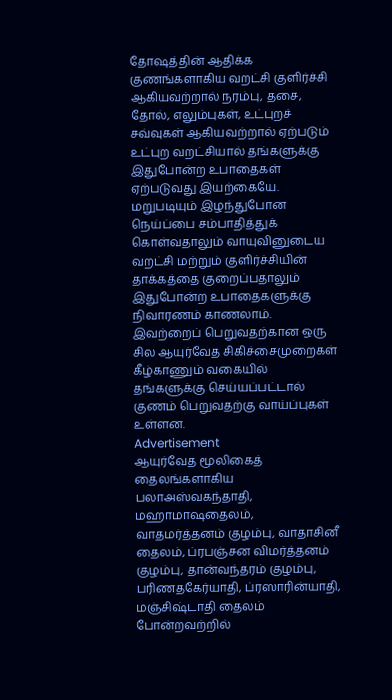தோஷத்தின் ஆதிக்க குணங்களாகிய வறட்சி குளிர்ச்சி ஆகியவற்றால் நரம்பு, தசை, தோல், எலும்புகள், உட்புறச் சவ்வுகள் ஆகியவற்றால் ஏற்படும் உட்புற வறட்சியால் தங்களுக்கு இதுபோன்ற உபாதைகள் ஏற்படுவது இயற்கையே. மறுபடியும் இழந்துபோன நெய்ப்பை சம்பாதித்துக் கொள்வதாலும் வாயுவினுடைய வறட்சி மற்றும் குளிர்ச்சியின் தாக்கத்தை குறைப்பதாலும் இதுபோன்ற உபாதைகளுக்கு நிவாரணம் காணலாம். இவற்றைப் பெறுவதற்கான ஒரு சில ஆயுர்வேத சிகிச்சைமுறைகள் கீழ்காணும் வகையில் தங்களுக்கு செய்யப்பட்டால் குணம் பெறுவதற்கு வாய்ப்புகள் உள்ளன.
Advertisement
ஆயுர்வேத மூலிகைத் தைலங்களாகிய பலாஅஸ்வகந்தாதி, மஹாமாஷதைலம், வாதமர்த்தனம் குழம்பு, வாதாசினீ தைலம், ப்ரபஞ்சன விமர்த்தனம் குழம்பு, தான்வந்தரம் குழம்பு, பரிணதகேர்யாதி, ப்ரஸாரின்யாதி, மஞ்சிஷ்டாதி தைலம் போன்றவற்றில்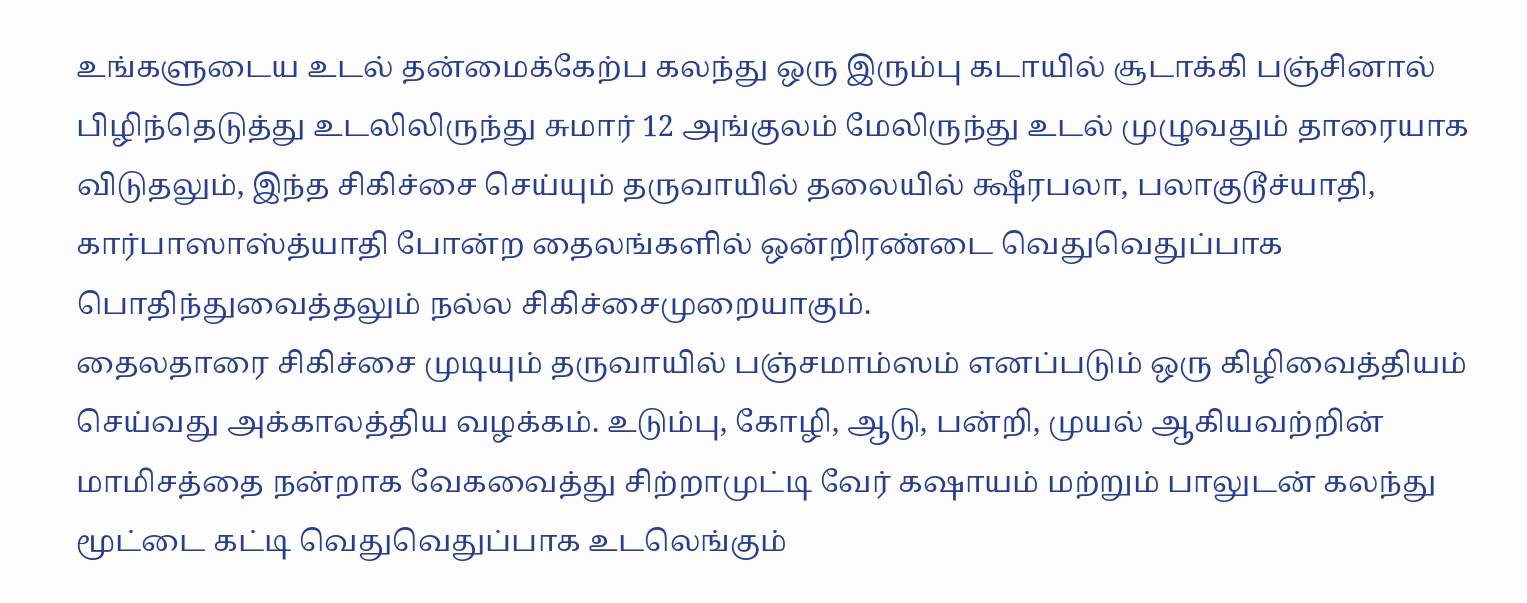உங்களுடைய உடல் தன்மைக்கேற்ப கலந்து ஒரு இரும்பு கடாயில் சூடாக்கி பஞ்சினால் பிழிந்தெடுத்து உடலிலிருந்து சுமார் 12 அங்குலம் மேலிருந்து உடல் முழுவதும் தாரையாக விடுதலும், இந்த சிகிச்சை செய்யும் தருவாயில் தலையில் க்ஷீரபலா, பலாகுடூச்யாதி, கார்பாஸாஸ்த்யாதி போன்ற தைலங்களில் ஒன்றிரண்டை வெதுவெதுப்பாக பொதிந்துவைத்தலும் நல்ல சிகிச்சைமுறையாகும்.
தைலதாரை சிகிச்சை முடியும் தருவாயில் பஞ்சமாம்ஸம் எனப்படும் ஒரு கிழிவைத்தியம் செய்வது அக்காலத்திய வழக்கம். உடும்பு, கோழி, ஆடு, பன்றி, முயல் ஆகியவற்றின் மாமிசத்தை நன்றாக வேகவைத்து சிற்றாமுட்டி வேர் கஷாயம் மற்றும் பாலுடன் கலந்து மூட்டை கட்டி வெதுவெதுப்பாக உடலெங்கும்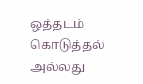ஒத்தடம் கொடுத்தல் அல்லது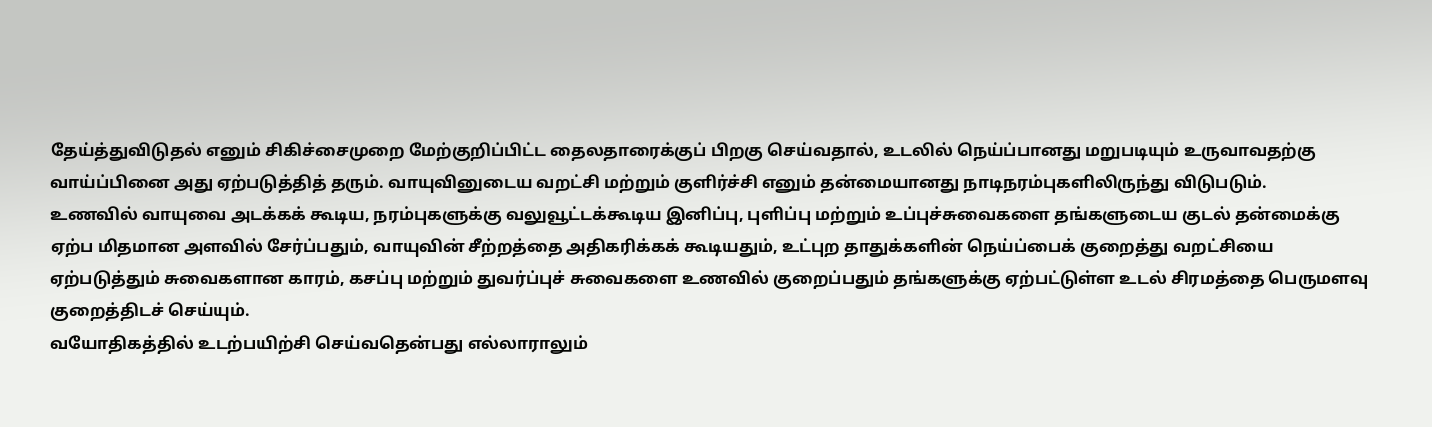தேய்த்துவிடுதல் எனும் சிகிச்சைமுறை மேற்குறிப்பிட்ட தைலதாரைக்குப் பிறகு செய்வதால், உடலில் நெய்ப்பானது மறுபடியும் உருவாவதற்கு வாய்ப்பினை அது ஏற்படுத்தித் தரும். வாயுவினுடைய வறட்சி மற்றும் குளிர்ச்சி எனும் தன்மையானது நாடிநரம்புகளிலிருந்து விடுபடும்.
உணவில் வாயுவை அடக்கக் கூடிய, நரம்புகளுக்கு வலுவூட்டக்கூடிய இனிப்பு, புளிப்பு மற்றும் உப்புச்சுவைகளை தங்களுடைய குடல் தன்மைக்கு ஏற்ப மிதமான அளவில் சேர்ப்பதும், வாயுவின் சீற்றத்தை அதிகரிக்கக் கூடியதும், உட்புற தாதுக்களின் நெய்ப்பைக் குறைத்து வறட்சியை ஏற்படுத்தும் சுவைகளான காரம், கசப்பு மற்றும் துவர்ப்புச் சுவைகளை உணவில் குறைப்பதும் தங்களுக்கு ஏற்பட்டுள்ள உடல் சிரமத்தை பெருமளவு குறைத்திடச் செய்யும்.
வயோதிகத்தில் உடற்பயிற்சி செய்வதென்பது எல்லாராலும்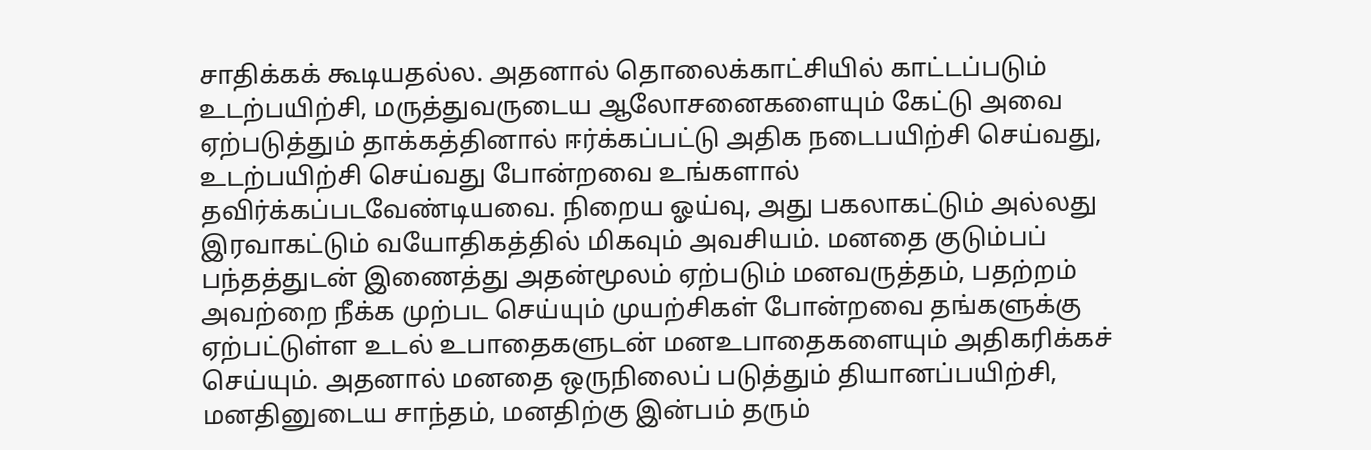சாதிக்கக் கூடியதல்ல. அதனால் தொலைக்காட்சியில் காட்டப்படும் உடற்பயிற்சி, மருத்துவருடைய ஆலோசனைகளையும் கேட்டு அவை ஏற்படுத்தும் தாக்கத்தினால் ஈர்க்கப்பட்டு அதிக நடைபயிற்சி செய்வது, உடற்பயிற்சி செய்வது போன்றவை உங்களால் தவிர்க்கப்படவேண்டியவை. நிறைய ஓய்வு, அது பகலாகட்டும் அல்லது இரவாகட்டும் வயோதிகத்தில் மிகவும் அவசியம். மனதை குடும்பப் பந்தத்துடன் இணைத்து அதன்மூலம் ஏற்படும் மனவருத்தம், பதற்றம் அவற்றை நீக்க முற்பட செய்யும் முயற்சிகள் போன்றவை தங்களுக்கு ஏற்பட்டுள்ள உடல் உபாதைகளுடன் மனஉபாதைகளையும் அதிகரிக்கச் செய்யும். அதனால் மனதை ஒருநிலைப் படுத்தும் தியானப்பயிற்சி, மனதினுடைய சாந்தம், மனதிற்கு இன்பம் தரும்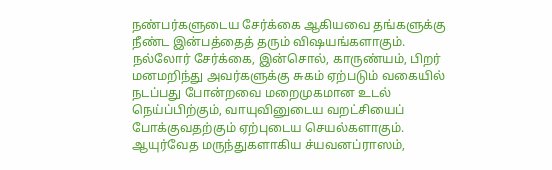நண்பர்களுடைய சேர்க்கை ஆகியவை தங்களுக்கு நீண்ட இன்பத்தைத் தரும் விஷயங்களாகும். நல்லோர் சேர்க்கை, இன்சொல், காருண்யம், பிறர் மனமறிந்து அவர்களுக்கு சுகம் ஏற்படும் வகையில் நடப்பது போன்றவை மறைமுகமான உடல் நெய்ப்பிற்கும், வாயுவினுடைய வறட்சியைப் போக்குவதற்கும் ஏற்புடைய செயல்களாகும்.
ஆயுர்வேத மருந்துகளாகிய ச்யவனப்ராஸம்,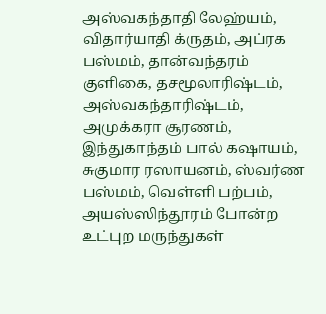அஸ்வகந்தாதி லேஹ்யம், விதார்யாதி க்ருதம், அப்ரக பஸ்மம், தான்வந்தரம் குளிகை, தசமூலாரிஷ்டம், அஸ்வகந்தாரிஷ்டம், அமுக்கரா சூரணம், இந்துகாந்தம் பால் கஷாயம், சுகுமார ரஸாயனம், ஸ்வர்ண பஸ்மம், வெள்ளி பற்பம், அயஸ்ஸிந்தூரம் போன்ற உட்புற மருந்துகள்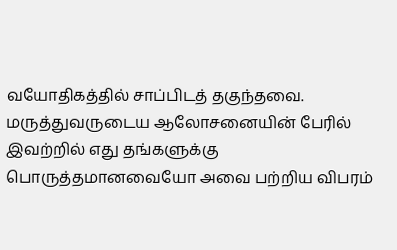வயோதிகத்தில் சாப்பிடத் தகுந்தவை. மருத்துவருடைய ஆலோசனையின் பேரில் இவற்றில் எது தங்களுக்கு பொருத்தமானவையோ அவை பற்றிய விபரம்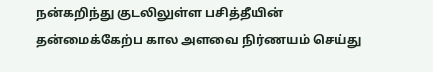நன்கறிந்து குடலிலுள்ள பசித்தீயின் தன்மைக்கேற்ப கால அளவை நிர்ணயம் செய்து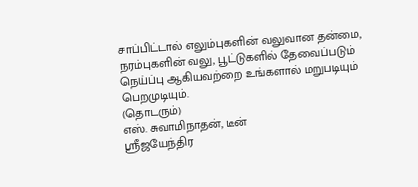சாப்பிட்டால் எலும்புகளின் வலுவான தன்மை, நரம்புகளின் வலு, பூட்டுகளில் தேவைப்படும் நெய்ப்பு ஆகியவற்றை உங்களால் மறுபடியும் பெறமுடியும்.
(தொடரும்)
எஸ். சுவாமிநாதன், டீன்
ஸ்ரீஜயேந்திர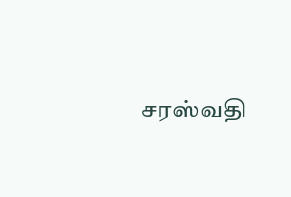சரஸ்வதி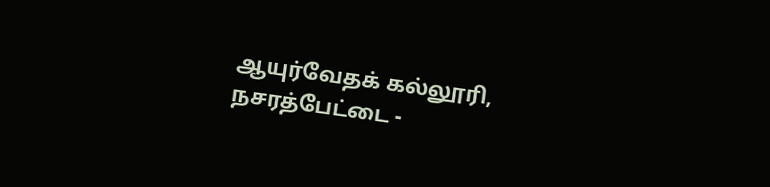ஆயுர்வேதக் கல்லூரி,
நசரத்பேட்டை -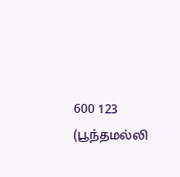600 123 (பூந்தமல்லி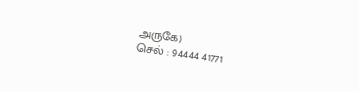அருகே)
செல் : 94444 41771